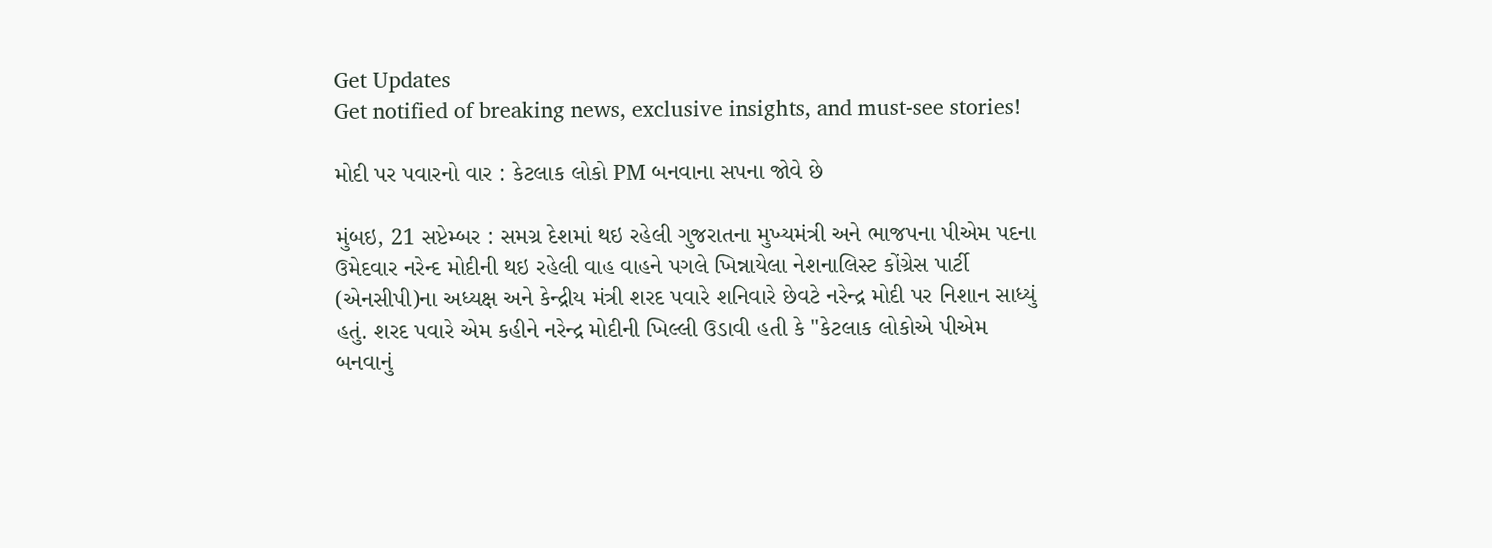Get Updates
Get notified of breaking news, exclusive insights, and must-see stories!

મોદી પર પવારનો વાર : કેટલાક લોકો PM બનવાના સપના જોવે છે

મુંબઇ, 21 સપ્ટેમ્બર : સમગ્ર દેશમાં થઇ રહેલી ગુજરાતના મુખ્યમંત્રી અને ભાજપના પીએમ પદના ઉમેદવાર નરેન્દ મોદીની થઇ રહેલી વાહ વાહને પગલે ખિન્નાયેલા નેશનાલિસ્ટ કોંગ્રેસ પાર્ટી (એનસીપી)ના અધ્યક્ષ અને કેન્દ્રીય મંત્રી શરદ પવારે શનિવારે છેવટે નરેન્દ્ર મોદી પર નિશાન સાધ્યું હતું. શરદ પવારે એમ કહીને નરેન્દ્ર મોદીની ખિલ્લી ઉડાવી હતી કે "કેટલાક લોકોએ પીએમ બનવાનું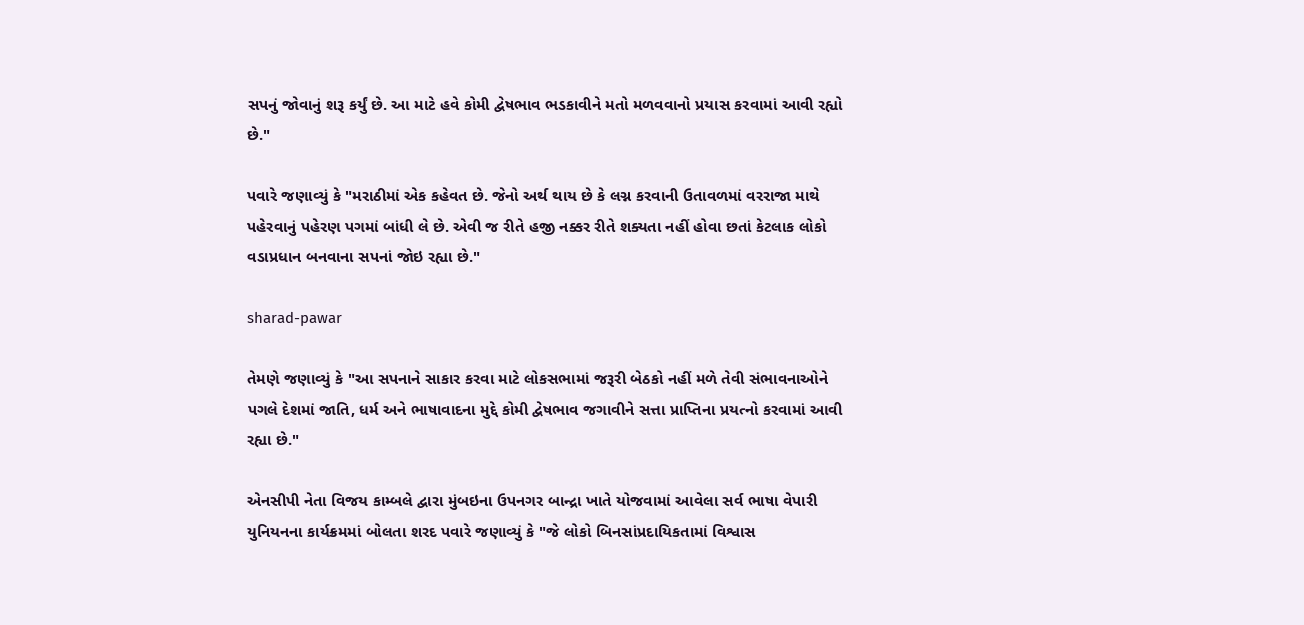સપનું જોવાનું શરૂ કર્યું છે. આ માટે હવે કોમી દ્વેષભાવ ભડકાવીને મતો મળવવાનો પ્રયાસ કરવામાં આવી રહ્યો છે."

પવારે જણાવ્યું કે "મરાઠીમાં એક કહેવત છે. જેનો અર્થ થાય છે કે લગ્ન કરવાની ઉતાવળમાં વરરાજા માથે પહેરવાનું પહેરણ પગમાં બાંધી લે છે. એવી જ રીતે હજી નક્કર રીતે શક્યતા નહીં હોવા છતાં કેટલાક લોકો વડાપ્રધાન બનવાના સપનાં જોઇ રહ્યા છે."

sharad-pawar

તેમણે જણાવ્યું કે "આ સપનાને સાકાર કરવા માટે લોકસભામાં જરૂરી બેઠકો નહીં મળે તેવી સંભાવનાઓને પગલે દેશમાં જાતિ, ધર્મ અને ભાષાવાદના મુદ્દે કોમી દ્વેષભાવ જગાવીને સત્તા પ્રાપ્તિના પ્રયત્નો કરવામાં આવી રહ્યા છે."

એનસીપી નેતા વિજય કામ્બલે દ્વારા મુંબઇના ઉપનગર બાન્દ્રા ખાતે યોજવામાં આવેલા સર્વ ભાષા વેપારી યુનિયનના કાર્યક્રમમાં બોલતા શરદ પવારે જણાવ્યું કે "જે લોકો બિનસાંપ્રદાયિકતામાં વિશ્વાસ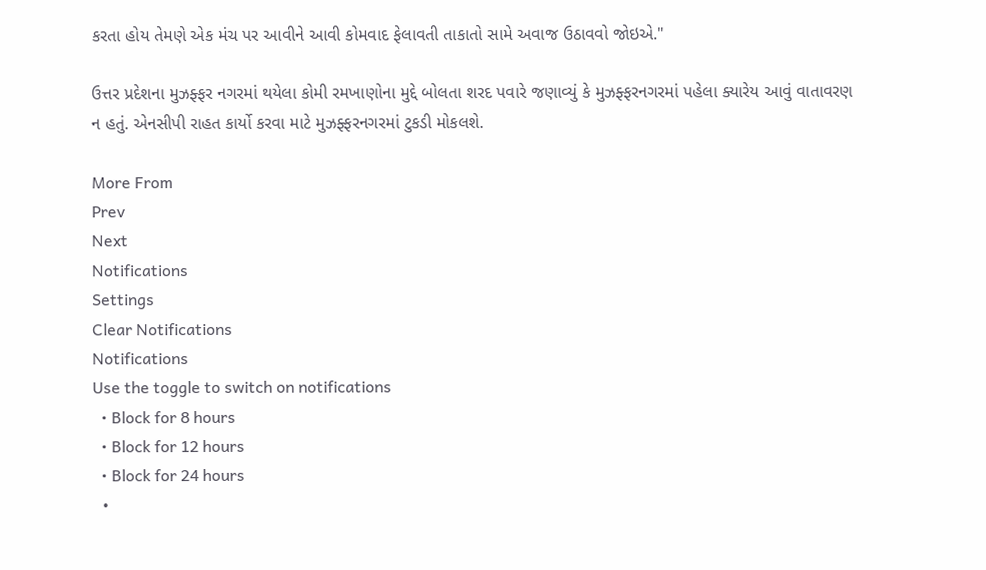કરતા હોય તેમણે એક મંચ પર આવીને આવી કોમવાદ ફેલાવતી તાકાતો સામે અવાજ ઉઠાવવો જોઇએ."

ઉત્તર પ્રદેશના મુઝફ્ફર નગરમાં થયેલા કોમી રમખાણોના મુદ્દે બોલતા શરદ પવારે જણાવ્યું કે મુઝફ્ફરનગરમાં પહેલા ક્યારેય આવું વાતાવરણ ન હતું. એનસીપી રાહત કાર્યો કરવા માટે મુઝફ્ફરનગરમાં ટુકડી મોકલશે.

More From
Prev
Next
Notifications
Settings
Clear Notifications
Notifications
Use the toggle to switch on notifications
  • Block for 8 hours
  • Block for 12 hours
  • Block for 24 hours
  •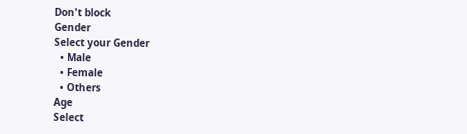Don't block
Gender
Select your Gender
  • Male
  • Female
  • Others
Age
Select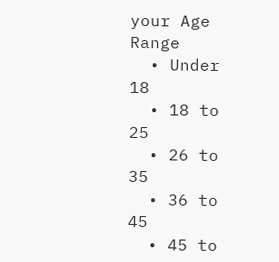your Age Range
  • Under 18
  • 18 to 25
  • 26 to 35
  • 36 to 45
  • 45 to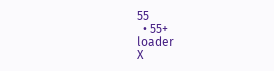55
  • 55+
loader
X